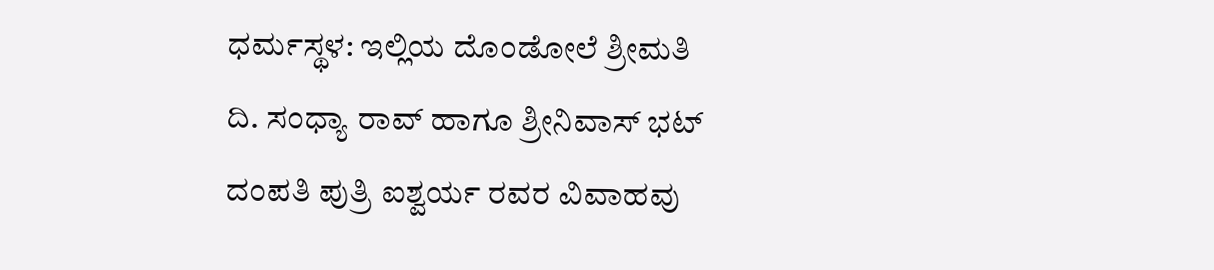ಧರ್ಮಸ್ಥಳ: ಇಲ್ಲಿಯ ದೊಂಡೋಲೆ ಶ್ರೀಮತಿ ದಿ. ಸಂಧ್ಯಾ ರಾವ್ ಹಾಗೂ ಶ್ರೀನಿವಾಸ್ ಭಟ್ ದಂಪತಿ ಪುತ್ರಿ ಐಶ್ವರ್ಯ ರವರ ವಿವಾಹವು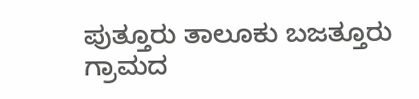ಪುತ್ತೂರು ತಾಲೂಕು ಬಜತ್ತೂರು ಗ್ರಾಮದ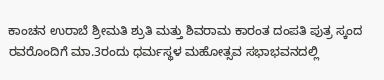ಕಾಂಚನ ಉರಾಬೆ ಶ್ರೀಮತಿ ಶ್ರುತಿ ಮತ್ತು ಶಿವರಾಮ ಕಾರಂತ ದಂಪತಿ ಪುತ್ರ ಸ್ಕಂದ ರವರೊಂದಿಗೆ ಮಾ.3ರಂದು ಧರ್ಮಸ್ಥಳ ಮಹೋತ್ಸವ ಸಭಾಭವನದಲ್ಲಿ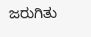ಜರುಗಿತು